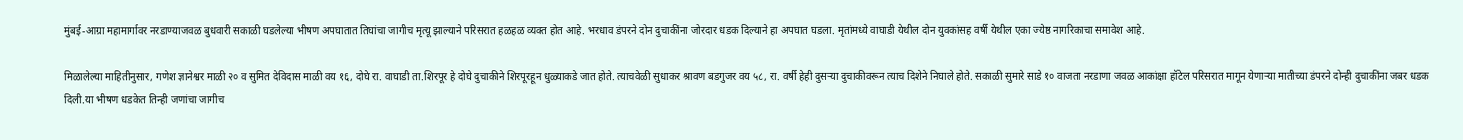मुंबई-आग्रा महामार्गावर नरडाण्याजवळ बुधवारी सकाळी घडलेल्या भीषण अपघातात तिघांचा जागीच मृत्यू झाल्याने परिसरात हळहळ व्यक्त होत आहे. भरधाव डंपरने दोन दुचाकींना जोरदार धडक दिल्याने हा अपघात घडला. मृतांमध्ये वाघाडी येथील दोन युवकांसह वर्षी येथील एका ज्येष्ठ नागरिकाचा समावेश आहे.

मिळालेल्या माहितीनुसार, गणेश ज्ञानेश्वर माळी २० व सुमित देविदास माळी वय १६, दोघे रा. वाघाडी ता.शिरपूर हे दोघे दुचाकीने शिरपूरहून धुळ्याकडे जात होते. त्याचवेळी सुधाकर श्रावण बडगुजर वय ५८, रा. वर्षी हेही दुसऱ्या दुचाकीवरून त्याच दिशेने निघाले होते. सकाळी सुमारे साडे १० वाजता नरडाणा जवळ आकांक्षा हॉटेल परिसरात मागून येणाऱ्या मातीच्या डंपरने दोन्ही दुचाकींना जबर धडक दिली.या भीषण धडकेत तिन्ही जणांचा जागीच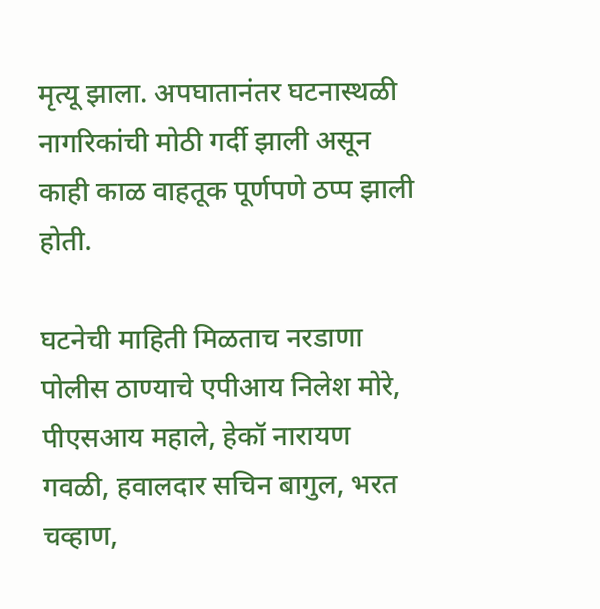मृत्यू झाला. अपघातानंतर घटनास्थळी नागरिकांची मोठी गर्दी झाली असून काही काळ वाहतूक पूर्णपणे ठप्प झाली होती.

घटनेची माहिती मिळताच नरडाणा पोलीस ठाण्याचे एपीआय निलेश मोरे, पीएसआय महाले, हेकॉ नारायण गवळी, हवालदार सचिन बागुल, भरत चव्हाण,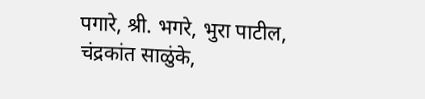पगारे, श्री. भगरे, भुरा पाटील, चंद्रकांत साळुंके,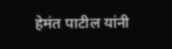हेमंत पाटील यांनी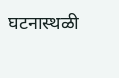घटनास्थळी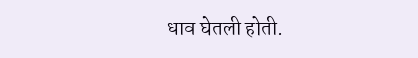धाव घेतली होती.